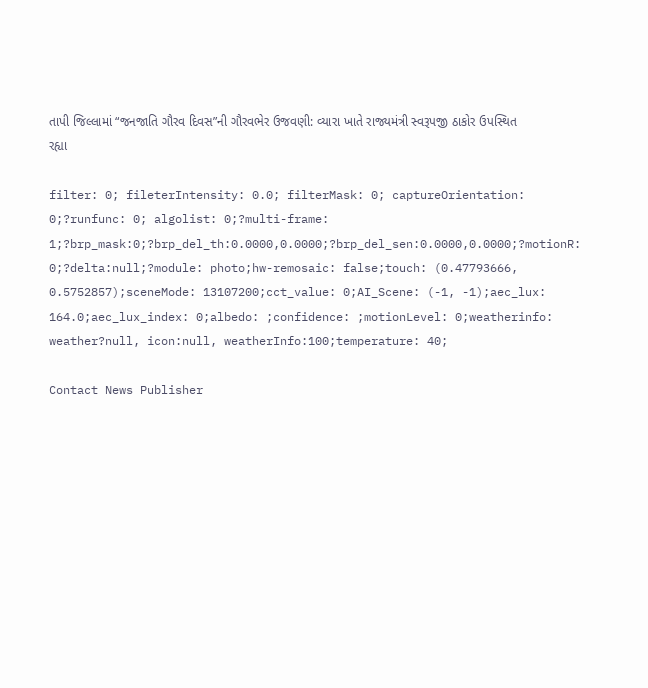તાપી જિલ્લામાં “જનજાતિ ગૌરવ દિવસ”ની ગૌરવભેર ઉજવણી: વ્યારા ખાતે રાજ્યમંત્રી સ્વરૂપજી ઠાકોર ઉપસ્થિત રહ્યા

filter: 0; fileterIntensity: 0.0; filterMask: 0; captureOrientation: 0;?runfunc: 0; algolist: 0;?multi-frame: 1;?brp_mask:0;?brp_del_th:0.0000,0.0000;?brp_del_sen:0.0000,0.0000;?motionR: 0;?delta:null;?module: photo;hw-remosaic: false;touch: (0.47793666, 0.5752857);sceneMode: 13107200;cct_value: 0;AI_Scene: (-1, -1);aec_lux: 164.0;aec_lux_index: 0;albedo: ;confidence: ;motionLevel: 0;weatherinfo: weather?null, icon:null, weatherInfo:100;temperature: 40;

Contact News Publisher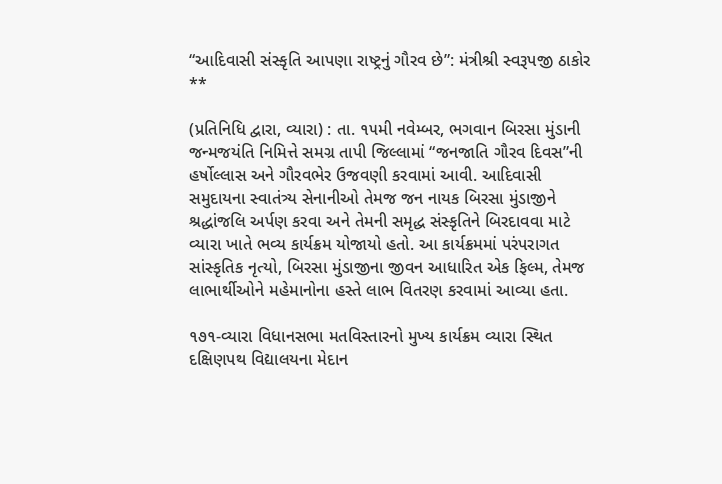“આદિવાસી સંસ્કૃતિ આપણા રાષ્ટ્રનું ગૌરવ છે”: મંત્રીશ્રી સ્વરૂપજી ઠાકોર
**

(પ્રતિનિધિ દ્વારા, વ્યારા) : તા. ૧૫મી નવેમ્બર, ભગવાન બિરસા મુંડાની જન્મજયંતિ નિમિત્તે સમગ્ર તાપી જિલ્લામાં “જનજાતિ ગૌરવ દિવસ”ની હર્ષોલ્લાસ અને ગૌરવભેર ઉજવણી કરવામાં આવી. આદિવાસી સમુદાયના સ્વાતંત્ર્ય સેનાનીઓ તેમજ જન નાયક બિરસા મુંડાજીને શ્રદ્ધાંજલિ અર્પણ કરવા અને તેમની સમૃદ્ધ સંસ્કૃતિને બિરદાવવા માટે વ્યારા ખાતે ભવ્ય કાર્યક્રમ યોજાયો હતો. આ કાર્યક્રમમાં પરંપરાગત સાંસ્કૃતિક નૃત્યો, બિરસા મુંડાજીના જીવન આધારિત એક ફિલ્મ, તેમજ લાભાર્થીઓને મહેમાનોના હસ્તે લાભ વિતરણ કરવામાં આવ્યા હતા.

૧૭૧-વ્યારા વિધાનસભા મતવિસ્તારનો મુખ્ય કાર્યક્રમ વ્યારા સ્થિત દક્ષિણપથ વિદ્યાલયના મેદાન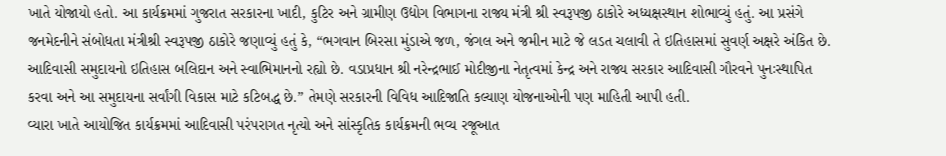ખાતે યોજાયો હતો. આ કાર્યક્રમમાં ગુજરાત સરકારના ખાદી, કુટિર અને ગ્રામીણ ઉદ્યોગ વિભાગના રાજ્ય મંત્રી શ્રી સ્વરૂપજી ઠાકોરે અધ્યક્ષસ્થાન શોભાવ્યું હતું. આ પ્રસંગે જનમેદનીને સંબોધતા મંત્રીશ્રી સ્વરૂપજી ઠાકોરે જણાવ્યું હતું કે, “ભગવાન બિરસા મુંડાએ જળ, જંગલ અને જમીન માટે જે લડત ચલાવી તે ઇતિહાસમાં સુવર્ણ અક્ષરે અંકિત છે. આદિવાસી સમુદાયનો ઇતિહાસ બલિદાન અને સ્વાભિમાનનો રહ્યો છે. વડાપ્રધાન શ્રી નરેન્દ્રભાઈ મોદીજીના નેતૃત્વમાં કેન્દ્ર અને રાજ્ય સરકાર આદિવાસી ગૌરવને પુનઃસ્થાપિત કરવા અને આ સમુદાયના સર્વાંગી વિકાસ માટે કટિબદ્ધ છે.” તેમણે સરકારની વિવિધ આદિજાતિ કલ્યાણ યોજનાઓની પણ માહિતી આપી હતી.
વ્યારા ખાતે આયોજિત કાર્યક્રમમાં આદિવાસી પરંપરાગત નૃત્યો અને સાંસ્કૃતિક કાર્યક્રમની ભવ્ય રજૂઆત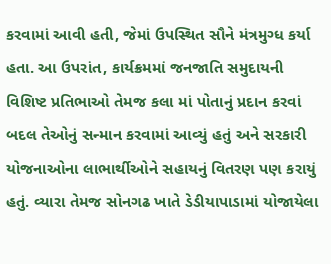કરવામાં આવી હતી, જેમાં ઉપસ્થિત સૌને મંત્રમુગ્ધ કર્યા હતા. આ ઉપરાંત, કાર્યક્રમમાં જનજાતિ સમુદાયની વિશિષ્ટ પ્રતિભાઓ તેમજ કલા માં પોતાનું પ્રદાન કરવાં બદલ તેઓનું સન્માન કરવામાં આવ્યું હતું અને સરકારી યોજનાઓના લાભાર્થીઓને સહાયનું વિતરણ પણ કરાયું હતું. વ્યારા તેમજ સોનગઢ ખાતે ડેડીયાપાડામાં યોજાયેલા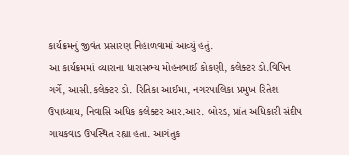કાર્યક્રમનું જીવંત પ્રસારણ નિહાળવામાં આવ્યું હતું.
આ કાર્યક્રમમાં વ્યારાના ધારાસભ્ય મોહનભાઈ કોકણી, કલેક્ટર ડો.વિપિન ગર્ગે, આસી.કલેક્ટર ડો. રિતિકા આઈમા, નગરપાલિકા પ્રમુખ રિતેશ ઉપાધ્યાય, નિવાસિ અધિક કલેક્ટર આર.આર. બોરડ, પ્રાંત અધિકારી સંદીપ ગાયકવાડ ઉપસ્થિત રહ્યા હતા. આગંતુક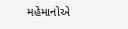મહેમાનોએ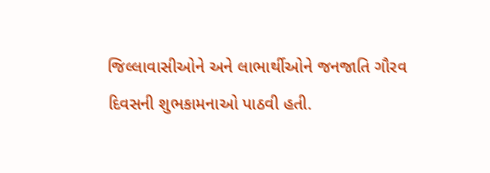જિલ્લાવાસીઓને અને લાભાર્થીઓને જનજાતિ ગૌરવ દિવસની શુભકામનાઓ પાઠવી હતી.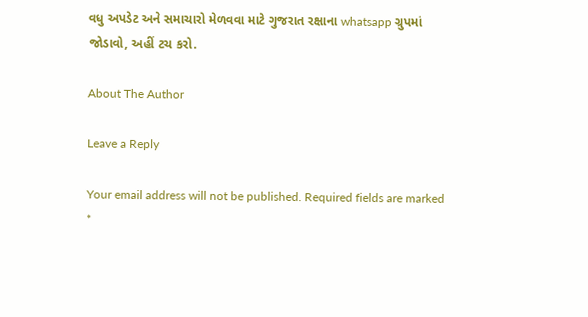વધુ અપડેટ અને સમાચારો મેળવવા માટે ગુજરાત રક્ષાના whatsapp ગ્રુપમાં જોડાવો, અહીં ટચ કરો.

About The Author

Leave a Reply

Your email address will not be published. Required fields are marked *